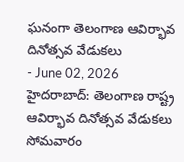ఘనంగా తెలంగాణ ఆవిర్భావ దినోత్సవ వేడుకలు
- June 02, 2026
హైదరాబాద్: తెలంగాణ రాష్ట్ర ఆవిర్భావ దినోత్సవ వేడుకలు సోమవారం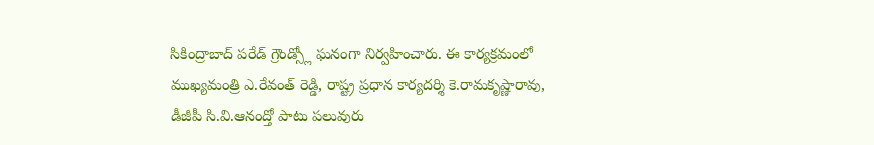సికింద్రాబాద్ పరేడ్ గ్రౌండ్స్లో ఘనంగా నిర్వహించారు. ఈ కార్యక్రమంలో ముఖ్యమంత్రి ఎ.రేవంత్ రెడ్డి, రాష్ట్ర ప్రధాన కార్యదర్శి కె.రామకృష్ణారావు, డీజీపీ సి.వి.ఆనంద్తో పాటు పలువురు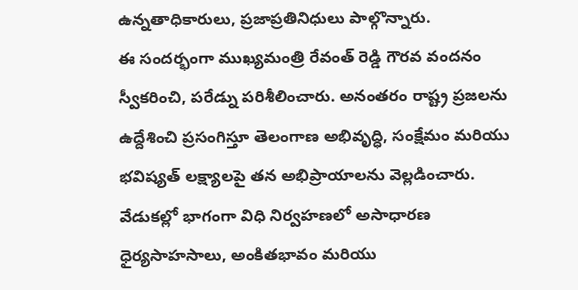ఉన్నతాధికారులు, ప్రజాప్రతినిధులు పాల్గొన్నారు.
ఈ సందర్భంగా ముఖ్యమంత్రి రేవంత్ రెడ్డి గౌరవ వందనం స్వీకరించి, పరేడ్ను పరిశీలించారు. అనంతరం రాష్ట్ర ప్రజలను ఉద్దేశించి ప్రసంగిస్తూ తెలంగాణ అభివృద్ధి, సంక్షేమం మరియు భవిష్యత్ లక్ష్యాలపై తన అభిప్రాయాలను వెల్లడించారు.
వేడుకల్లో భాగంగా విధి నిర్వహణలో అసాధారణ ధైర్యసాహసాలు, అంకితభావం మరియు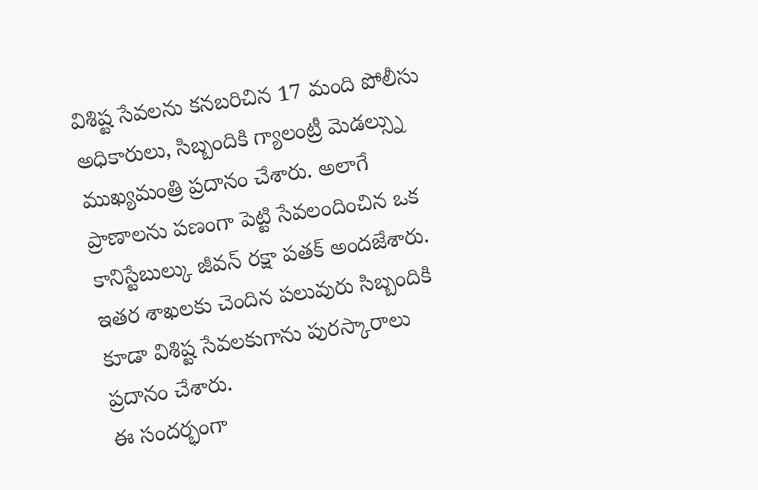విశిష్ట సేవలను కనబరిచిన 17 మంది పోలీసు అధికారులు, సిబ్బందికి గ్యాలంట్రీ మెడల్స్ను ముఖ్యమంత్రి ప్రదానం చేశారు. అలాగే ప్రాణాలను పణంగా పెట్టి సేవలందించిన ఒక కానిస్టేబుల్కు జీవన్ రక్షా పతక్ అందజేశారు. ఇతర శాఖలకు చెందిన పలువురు సిబ్బందికి కూడా విశిష్ట సేవలకుగాను పురస్కారాలు ప్రదానం చేశారు.
ఈ సందర్భంగా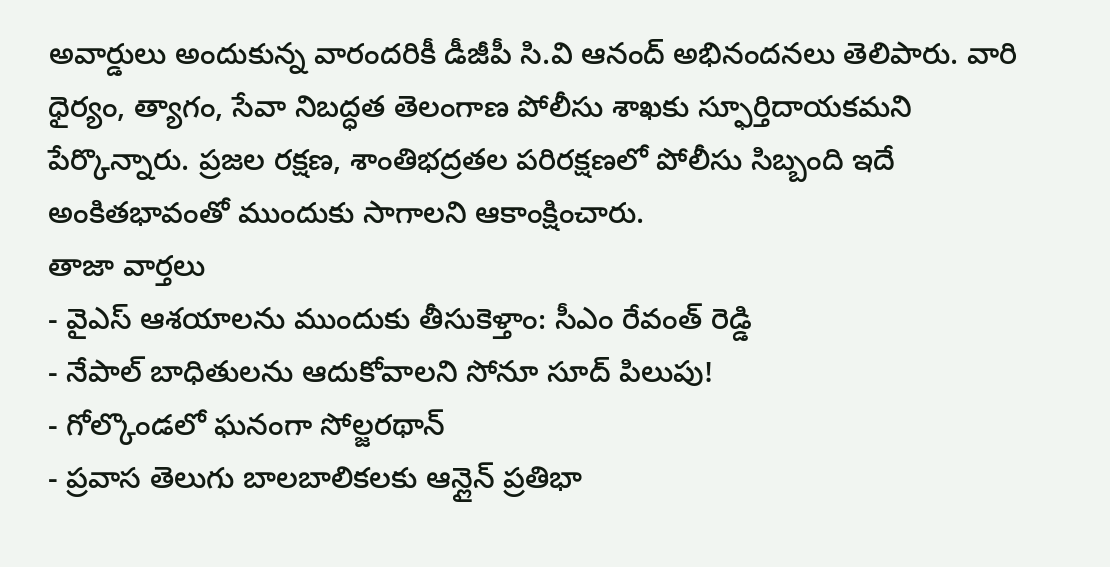అవార్డులు అందుకున్న వారందరికీ డీజీపీ సి.వి ఆనంద్ అభినందనలు తెలిపారు. వారి ధైర్యం, త్యాగం, సేవా నిబద్ధత తెలంగాణ పోలీసు శాఖకు స్ఫూర్తిదాయకమని పేర్కొన్నారు. ప్రజల రక్షణ, శాంతిభద్రతల పరిరక్షణలో పోలీసు సిబ్బంది ఇదే అంకితభావంతో ముందుకు సాగాలని ఆకాంక్షించారు.
తాజా వార్తలు
- వైఎస్ ఆశయాలను ముందుకు తీసుకెళ్తాం: సీఎం రేవంత్ రెడ్డి
- నేపాల్ బాధితులను ఆదుకోవాలని సోనూ సూద్ పిలుపు!
- గోల్కొండలో ఘనంగా సోల్జరథాన్
- ప్రవాస తెలుగు బాలబాలికలకు ఆన్లైన్ ప్రతిభా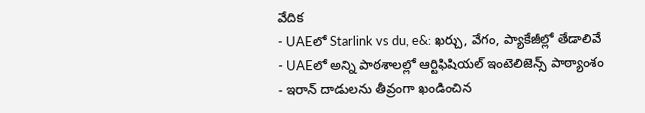వేదిక
- UAEలో Starlink vs du, e&: ఖర్చు, వేగం, ప్యాకేజీల్లో తేడాలివే
- UAEలో అన్ని పాఠశాలల్లో ఆర్టిఫిషియల్ ఇంటెలిజెన్స్ పాఠ్యాంశం
- ఇరాన్ దాడులను తీవ్రంగా ఖండించిన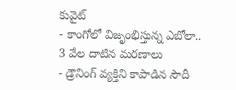కువైట్
- కాంగోలో విజృంభిస్తున్న ఎబోలా.. 3 వేల దాటిన మరణాలు
- డ్రౌనింగ్ వ్యక్తిని కాపాడిన సౌదీ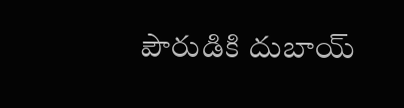పౌరుడికి దుబాయ్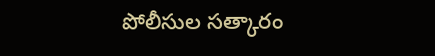పోలీసుల సత్కారం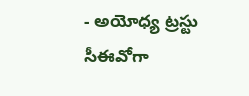- అయోధ్య ట్రస్టు సీఈవోగా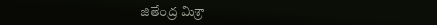జితేంద్ర మిశ్రా